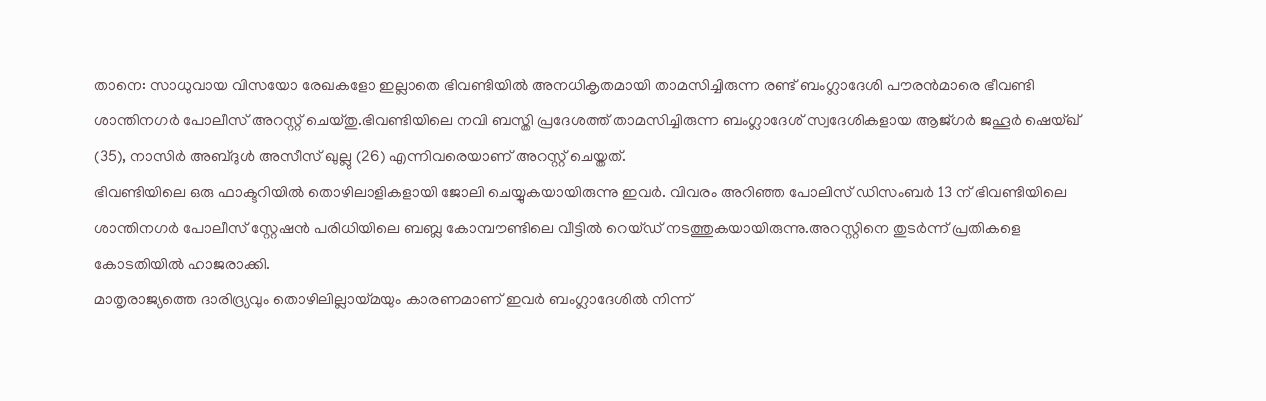താനെ: സാധുവായ വിസയോ രേഖകളോ ഇല്ലാതെ ഭിവണ്ടിയിൽ അനധികൃതമായി താമസിച്ചിരുന്ന രണ്ട് ബംഗ്ലാദേശി പൗരൻമാരെ ഭീവണ്ടി ശാന്തിനഗർ പോലീസ് അറസ്റ്റ് ചെയ്തു.ഭിവണ്ടിയിലെ നവി ബസ്തി പ്രദേശത്ത് താമസിച്ചിരുന്ന ബംഗ്ലാദേശ് സ്വദേശികളായ ആജ്ഗർ ജഹൂർ ഷെയ്ഖ് (35), നാസിർ അബ്ദുൾ അസീസ് ഖുല്ലു (26) എന്നിവരെയാണ് അറസ്റ്റ് ചെയ്തത്.
ഭിവണ്ടിയിലെ ഒരു ഫാക്ടറിയിൽ തൊഴിലാളികളായി ജോലി ചെയ്യുകയായിരുന്നു ഇവർ. വിവരം അറിഞ്ഞ പോലിസ് ഡിസംബർ 13 ന് ഭിവണ്ടിയിലെ ശാന്തിനഗർ പോലീസ് സ്റ്റേഷൻ പരിധിയിലെ ബബ്ല കോമ്പൗണ്ടിലെ വീട്ടിൽ റെയ്ഡ് നടത്തുകയായിരുന്നു.അറസ്റ്റിനെ തുടർന്ന് പ്രതികളെ കോടതിയിൽ ഹാജരാക്കി.
മാതൃരാജ്യത്തെ ദാരിദ്ര്യവും തൊഴിലില്ലായ്മയും കാരണമാണ് ഇവർ ബംഗ്ലാദേശിൽ നിന്ന്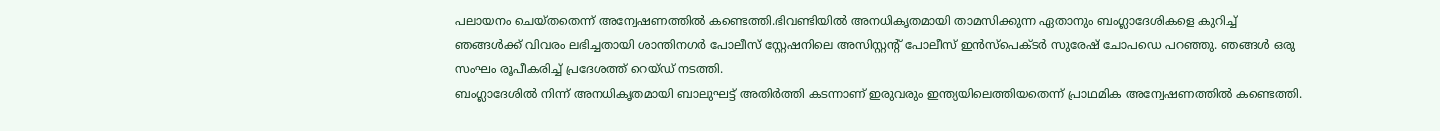പലായനം ചെയ്തതെന്ന് അന്വേഷണത്തിൽ കണ്ടെത്തി.ഭിവണ്ടിയിൽ അനധികൃതമായി താമസിക്കുന്ന ഏതാനും ബംഗ്ലാദേശികളെ കുറിച്ച് ഞങ്ങൾക്ക് വിവരം ലഭിച്ചതായി ശാന്തിനഗർ പോലീസ് സ്റ്റേഷനിലെ അസിസ്റ്റൻ്റ് പോലീസ് ഇൻസ്പെക്ടർ സുരേഷ് ചോപഡെ പറഞ്ഞു. ഞങ്ങൾ ഒരു സംഘം രൂപീകരിച്ച് പ്രദേശത്ത് റെയ്ഡ് നടത്തി.
ബംഗ്ലാദേശിൽ നിന്ന് അനധികൃതമായി ബാലുഘട്ട് അതിർത്തി കടന്നാണ് ഇരുവരും ഇന്ത്യയിലെത്തിയതെന്ന് പ്രാഥമിക അന്വേഷണത്തിൽ കണ്ടെത്തി.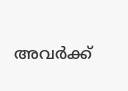അവർക്ക്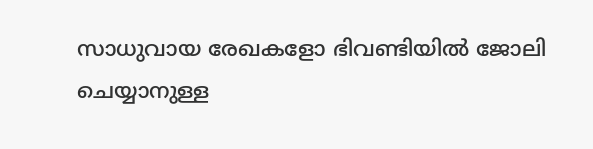സാധുവായ രേഖകളോ ഭിവണ്ടിയിൽ ജോലി ചെയ്യാനുള്ള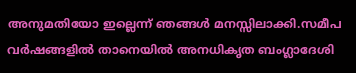അനുമതിയോ ഇല്ലെന്ന് ഞങ്ങൾ മനസ്സിലാക്കി.സമീപ വർഷങ്ങളിൽ താനെയിൽ അനധികൃത ബംഗ്ലാദേശി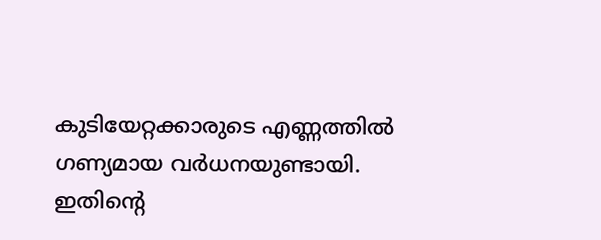കുടിയേറ്റക്കാരുടെ എണ്ണത്തിൽ ഗണ്യമായ വർധനയുണ്ടായി. ഇതിൻ്റെ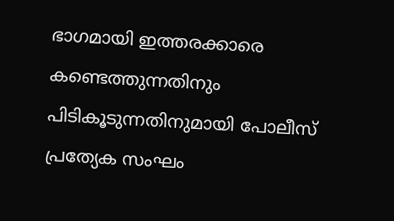ഭാഗമായി ഇത്തരക്കാരെ കണ്ടെത്തുന്നതിനും പിടികൂടുന്നതിനുമായി പോലീസ് പ്രത്യേക സംഘം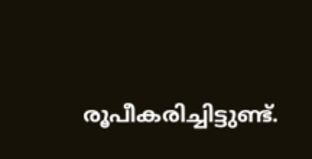രൂപീകരിച്ചിട്ടുണ്ട്.